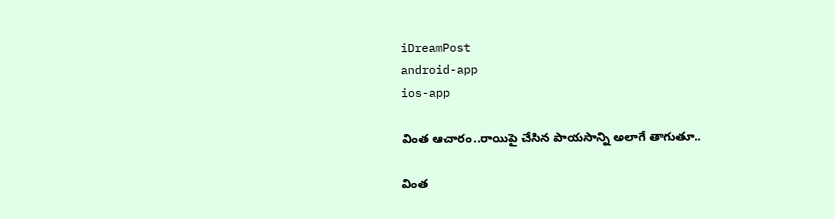iDreamPost
android-app
ios-app

వింత ఆచారం..రాయిపై చేసిన పాయసాన్ని అలాగే తాగుతూ..

వింత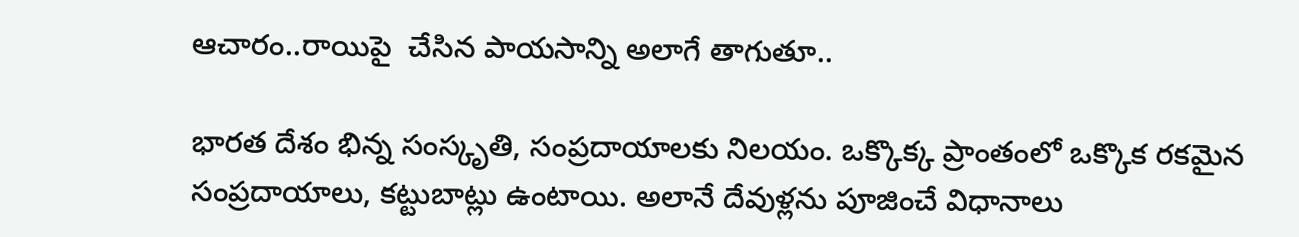ఆచారం..రాయిపై  చేసిన పాయసాన్ని అలాగే తాగుతూ..

భారత దేశం భిన్న సంస్కృతి, సంప్రదాయాలకు నిలయం. ఒక్కొక్క ప్రాంతంలో ఒక్కొక రకమైన సంప్రదాయాలు, కట్టుబాట్లు ఉంటాయి. అలానే దేవుళ్లను పూజించే విధానాలు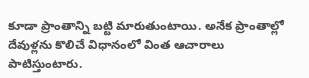కూడా ప్రాంతాన్ని బట్టి మారుతుంటాయి. అనేక ప్రాంతాల్లో దేవుళ్లను కొలిచే విధానంలో వింత ఆచారాలు పాటిస్తుంటారు.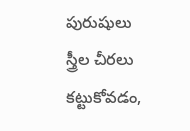పురుషులు స్త్రీల చీరలు కట్టుకోవడం,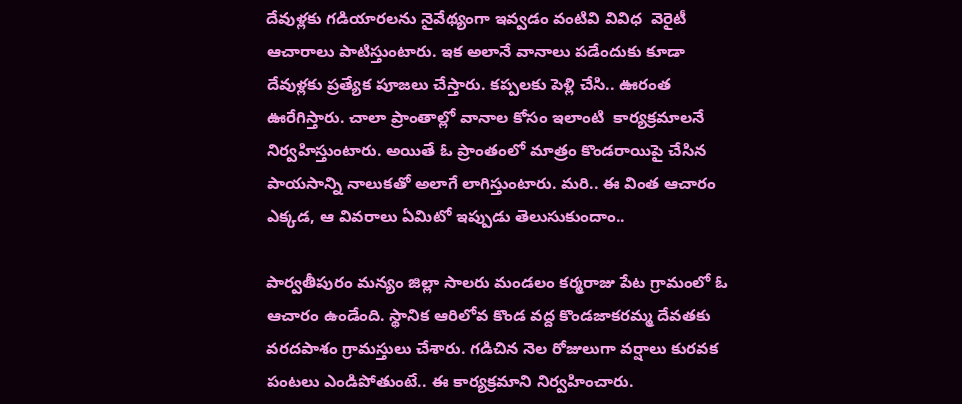దేవుళ్లకు గడియారలను నైవేథ్యంగా ఇవ్వడం వంటివి వివిధ  వెరైటీ ఆచారాలు పాటిస్తుంటారు. ఇక అలానే వానాలు పడేందుకు కూడా దేవుళ్లకు ప్రత్యేక పూజలు చేస్తారు. కప్పలకు పెళ్లి చేసి.. ఊరంత ఊరేగిస్తారు. చాలా ప్రాంతాల్లో వానాల కోసం ఇలాంటి  కార్యక్రమాలనే నిర్వహిస్తుంటారు. అయితే ఓ ప్రాంతంలో మాత్రం కొండరాయిపై చేసిన పాయసాన్ని నాలుకతో అలాగే లాగిస్తుంటారు. మరి.. ఈ వింత ఆచారం ఎక్కడ, ఆ వివరాలు ఏమిటో ఇప్పుడు తెలుసుకుందాం..

పార్వతీపురం మన్యం జిల్లా సాలరు మండలం కర్మరాజు పేట గ్రామంలో ఓ ఆచారం ఉండేంది. స్థానిక ఆరిలోవ కొండ వద్ద కొండజాకరమ్మ దేవతకు వరదపాశం గ్రామస్తులు చేశారు. గడిచిన నెల రోజులుగా వర్షాలు కురవక పంటలు ఎండిపోతుంటే.. ఈ కార్యక్రమాని నిర్వహించారు.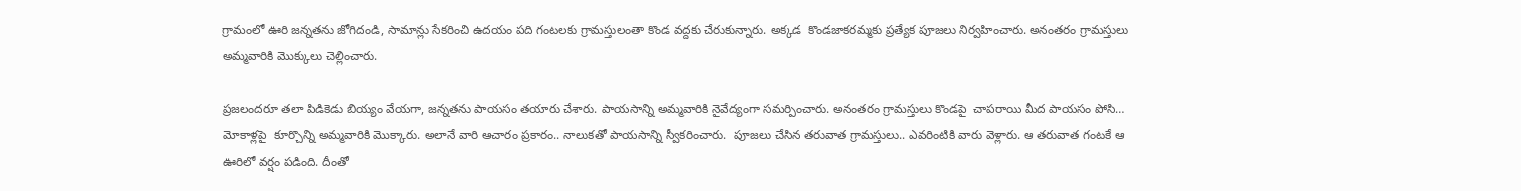గ్రామంలో ఊరి జన్నతను జోగిదండి, సామాన్లు సేకరించి ఉదయం పది గంటలకు గ్రామస్తులంతా కొండ వద్దకు చేరుకున్నారు. అక్కడ  కొండజాకరమ్మకు ప్రత్యేక పూజలు నిర్వహించారు. అనంతరం గ్రామస్తులు అమ్మవారికి మొక్కులు చెల్లించారు.

ప్రజలందరూ తలా పిడికెడు బియ్యం వేయగా, జన్నతను పాయసం తయారు చేశారు. పాయసాన్ని అమ్మవారికి నైవేద్యంగా సమర్పించారు. అనంతరం గ్రామస్తులు కొండపై  చాపరాయి మీద పాయసం పోసి… మోకాళ్లపై  కూర్చొన్ని అమ్మవారికి మొక్కారు. అలానే వారి ఆచారం ప్రకారం.. నాలుకతో పాయసాన్ని స్వీకరించారు.  పూజలు చేసిన తరువాత గ్రామస్తులు.. ఎవరింటికి వారు వెళ్లారు. ఆ తరువాత గంటకే ఆ ఊరిలో వర్షం పడింది. దీంతో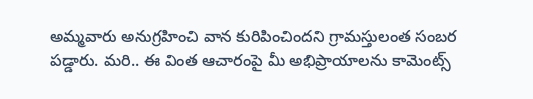అమ్మవారు అనుగ్రహించి వాన కురిపించిందని గ్రామస్తులంత సంబర పడ్డారు. మరి.. ఈ వింత ఆచారంపై మీ అభిప్రాయాలను కామెంట్స్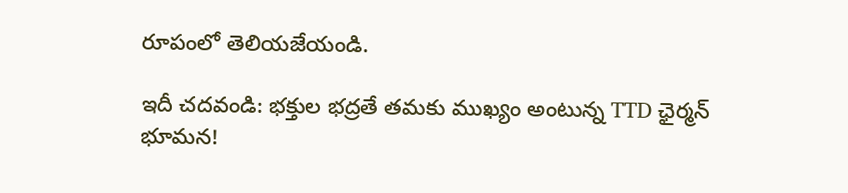రూపంలో తెలియజేయండి.

ఇదీ చదవండి: భక్తుల భద్రతే తమకు ముఖ్యం అంటున్న TTD ఛైర్మన్ భూమన!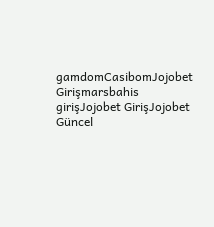gamdomCasibomJojobet Girişmarsbahis girişJojobet GirişJojobet Güncel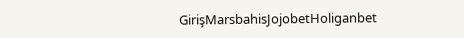GirişMarsbahisJojobetHoliganbet